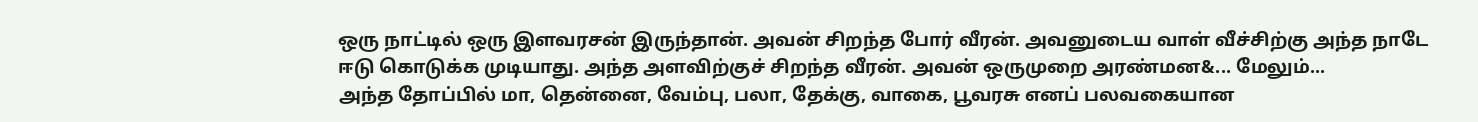ஒரு நாட்டில் ஒரு இளவரசன் இருந்தான். அவன் சிறந்த போர் வீரன். அவனுடைய வாள் வீச்சிற்கு அந்த நாடே ஈடு கொடுக்க முடியாது. அந்த அளவிற்குச் சிறந்த வீரன். அவன் ஒருமுறை அரண்மன&... மேலும்...
அந்த தோப்பில் மா, தென்னை, வேம்பு, பலா, தேக்கு, வாகை, பூவரசு எனப் பலவகையான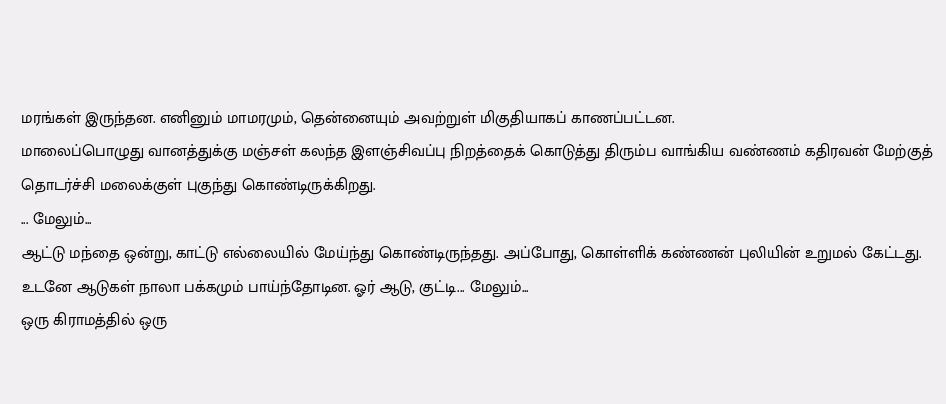மரங்கள் இருந்தன. எனினும் மாமரமும், தென்னையும் அவற்றுள் மிகுதியாகப் காணப்பட்டன.
மாலைப்பொழுது வானத்துக்கு மஞ்சள் கலந்த இளஞ்சிவப்பு நிறத்தைக் கொடுத்து திரும்ப வாங்கிய வண்ணம் கதிரவன் மேற்குத் தொடர்ச்சி மலைக்குள் புகுந்து கொண்டிருக்கிறது.
... மேலும்...
ஆட்டு மந்தை ஒன்று, காட்டு எல்லையில் மேய்ந்து கொண்டிருந்தது. அப்போது, கொள்ளிக் கண்ணன் புலியின் உறுமல் கேட்டது. உடனே ஆடுகள் நாலா பக்கமும் பாய்ந்தோடின. ஓர் ஆடு, குட்டி... மேலும்...
ஒரு கிராமத்தில் ஒரு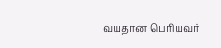வயதான பெரியவர்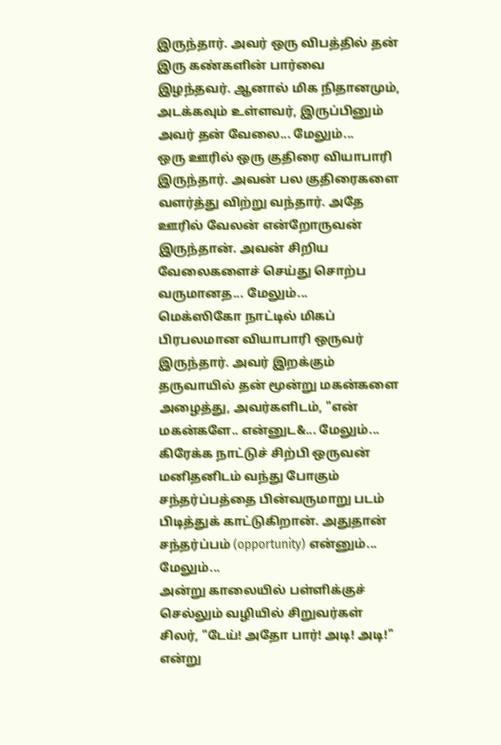இருந்தார். அவர் ஒரு விபத்தில் தன் இரு கண்களின் பார்வை இழந்தவர். ஆனால் மிக நிதானமும், அடக்கவும் உள்ளவர், இருப்பினும் அவர் தன் வேலை... மேலும்...
ஒரு ஊரில் ஒரு குதிரை வியாபாரி இருந்தார். அவன் பல குதிரைகளை வளர்த்து விற்று வந்தார். அதே ஊரில் வேலன் என்றோருவன் இருந்தான். அவன் சிறிய வேலைகளைச் செய்து சொற்ப வருமானத... மேலும்...
மெக்ஸிகோ நாட்டில் மிகப் பிரபலமான வியாபாரி ஒருவர் இருந்தார். அவர் இறக்கும் தருவாயில் தன் மூன்று மகன்களை அழைத்து, அவர்களிடம், "என் மகன்களே.. என்னுட&... மேலும்...
கிரேக்க நாட்டுச் சிற்பி ஒருவன் மனிதனிடம் வந்து போகும் சந்தர்ப்பத்தை பின்வருமாறு படம் பிடித்துக் காட்டுகிறான். அதுதான் சந்தர்ப்பம் (opportunity) என்னும்... மேலும்...
அன்று காலையில் பள்ளிக்குச் செல்லும் வழியில் சிறுவர்கள் சிலர், "டேய்! அதோ பார்! அடி! அடி!" என்று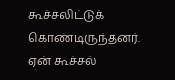கூச்சலிட்டுக் கொண்டிருந்தனர். ஏன் கூச்சல்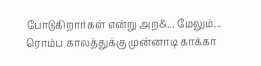போடுகிறார்கள் என்று அற&... மேலும்...
ரொம்ப காலத்துக்கு முன்னாடி காக்கா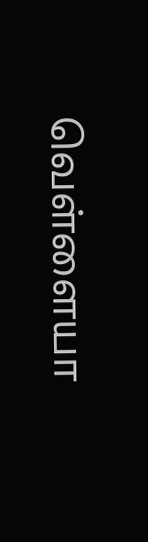வெள்ளையா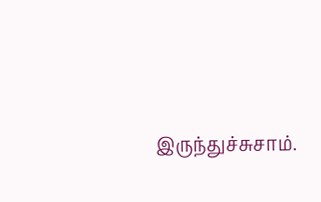இருந்துச்சுசாம்.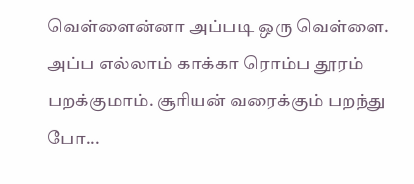வெள்ளைன்னா அப்படி ஒரு வெள்ளை. அப்ப எல்லாம் காக்கா ரொம்ப தூரம் பறக்குமாம். சூரியன் வரைக்கும் பறந்து போ...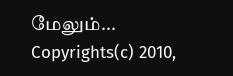மேலும்...
Copyrights(c) 2010,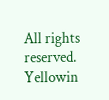All rights reserved. Yellowin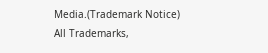Media.(Trademark Notice)
All Trademarks,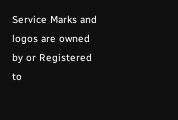Service Marks and logos are owned by or Registered to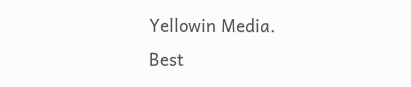Yellowin Media.
Best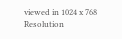viewed in 1024 x 768 Resolution